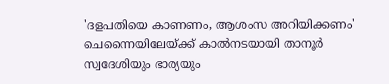'ദളപതിയെ കാണണം, ആശംസ അറിയിക്കണം' ചെന്നൈയിലേയ്ക്ക് കാൽനടയായി താനൂർ സ്വദേശിയും ഭാര്യയും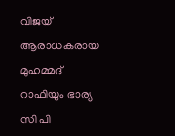വിജയ് ആരാധകരായ മുഹമ്മദ് റാഫിയും ഭാര്യ സി പി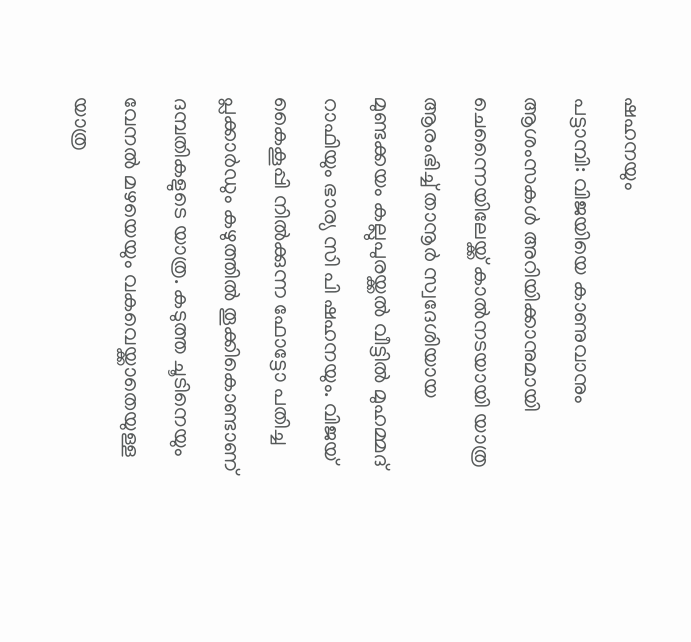ഷഹനയും
പട്ടാമ്പി: വിജയിയെ കാണുവാനും ആശംസകൾ അറിയിക്കാനുമായി ചെന്നൈയിലേയ്ക്ക് കാൽനടയായി യാത്ര ആരംഭിച്ച് താനൂർ സ്വദേശിയായ മുണ്ടക്കയം കല്ലുപുരയ്ക്കൽ വീട്ടിൽ മുഹമ്മദ് റാഫിയും ഭാര്യ സി പി ഷഹനയും. വിജയ് കൈകൂപ്പി നിൽക്കുന്ന ഫോട്ടോ പതിച്ച പ്ലക്കാർഡും കഴുത്തിൽ തൂക്കികൊണ്ടാണ് ദമ്പതികളുടെ യാത്ര. കടുത്ത ചൂടിനെയും വേനൽ മഴയെയും വകവെയ്ക്കാതെയുള്ള യാത്ര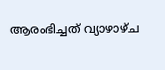ആരംഭിച്ചത് വ്യാഴാഴ്ച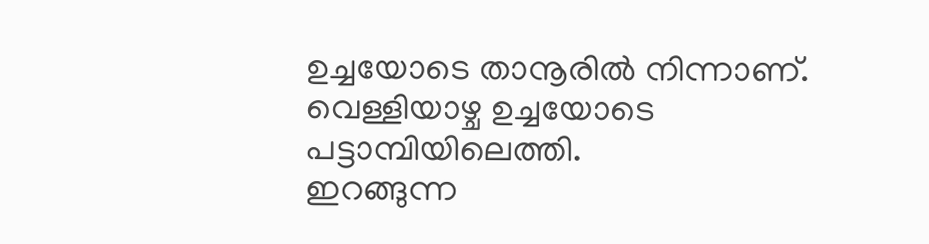ഉച്ചയോടെ താനൂരിൽ നിന്നാണ്. വെള്ളിയാഴ്ച ഉച്ചയോടെ പട്ടാമ്പിയിലെത്തി.
ഇറങ്ങുന്ന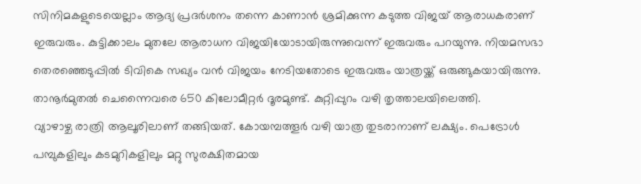സിനിമകളുടെയെല്ലാം ആദ്യ പ്രദർശനം തന്നെ കാണാൻ ശ്രമിക്കുന്ന കടുത്ത വിജയ് ആരാധകരാണ് ഇരുവരും. കുട്ടിക്കാലം മുതലേ ആരാധന വിജയിയോടായിരുന്നുവെന്ന് ഇരുവരും പറയുന്നു. നിയമസഭാ തെരഞ്ഞെടുപ്പിൽ ടിവികെ സഖ്യം വൻ വിജയം നേടിയതോടെ ഇരുവരും യാത്രയ്ക്ക് ഒരുങ്ങുകയായിരുന്നു. താനൂർമുതൽ ചെന്നൈവരെ 650 കിലോമീറ്റർ ദൂരമുണ്ട്. കുറ്റിപ്പുറം വഴി തൃത്താലയിലെത്തി.
വ്യാഴാഴ്ച രാത്രി ആലൂരിലാണ് തങ്ങിയത്. കോയമ്പത്തൂർ വഴി യാത്ര തുടരാനാണ് ലക്ഷ്യം. പെട്രോൾ പമ്പുകളിലും കടമുറികളിലും മറ്റു സുരക്ഷിതമായ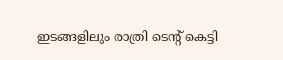ഇടങ്ങളിലും രാത്രി ടെന്റ് കെട്ടി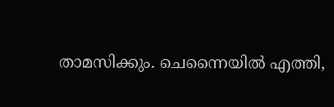താമസിക്കും. ചെന്നൈയിൽ എത്തി,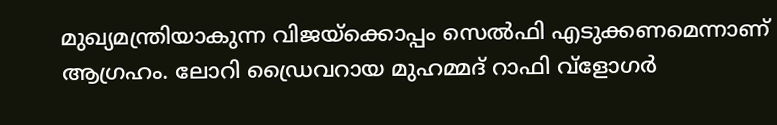മുഖ്യമന്ത്രിയാകുന്ന വിജയ്ക്കൊപ്പം സെൽഫി എടുക്കണമെന്നാണ് ആഗ്രഹം. ലോറി ഡ്രൈവറായ മുഹമ്മദ് റാഫി വ്ളോഗർ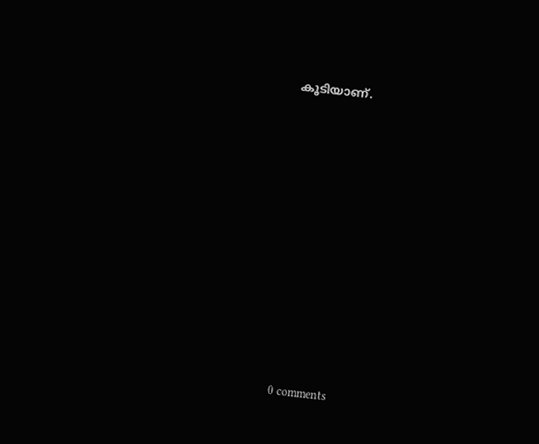കൂടിയാണ്.










0 comments